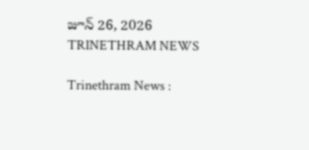జూన్ 26, 2026
TRINETHRAM NEWS

Trinethram News :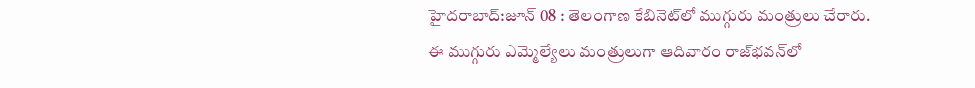హైదరాబాద్:జూన్ 08 : తెలంగాణ కేబినెట్‌లో ముగ్గురు మంత్రులు చేరారు. ఈ ముగ్గురు ఎమ్మెల్యేలు మంత్రులుగా ఆదివారం రాజ్‌భవన్‌లో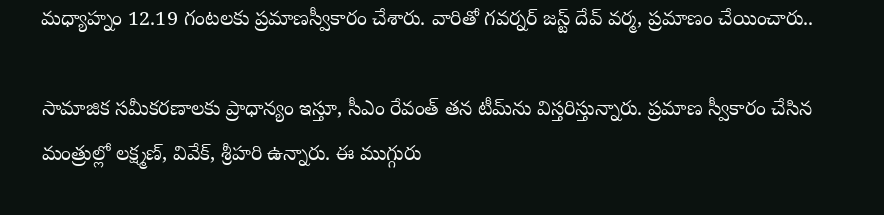మధ్యాహ్నం 12.19 గంటలకు ప్రమాణస్వీకారం చేశారు. వారితో గవర్నర్ జస్ట్ దేవ్ వర్మ, ప్రమాణం చేయించారు..

సామాజిక సమీకరణాలకు ప్రాధాన్యం ఇస్తూ, సీఎం రేవంత్‌ తన టీమ్‌ను విస్తరిస్తున్నారు. ప్రమాణ స్వీకారం చేసిన మంత్రుల్లో లక్ష్మణ్‌, వివేక్‌, శ్రీహరి ఉన్నారు. ఈ ముగ్గురు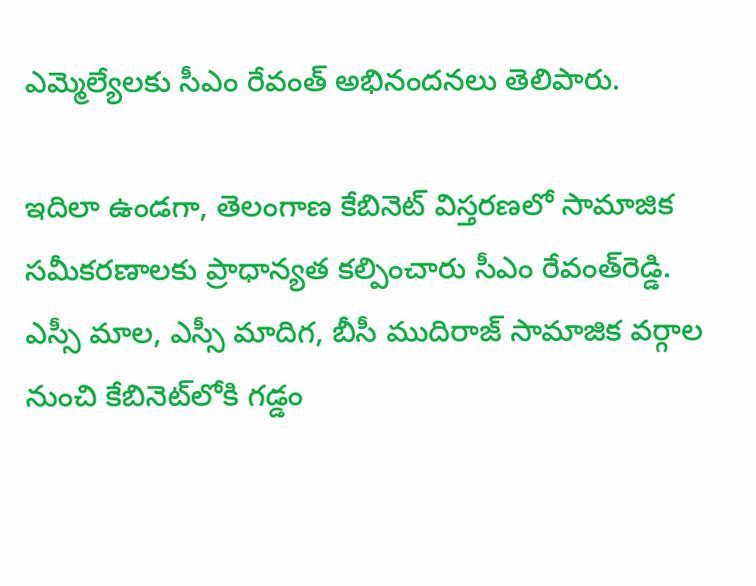ఎమ్మెల్యేలకు సీఎం రేవంత్‌ అభినందనలు తెలిపారు.

ఇదిలా ఉండగా, తెలంగాణ కేబినెట్‌ విస్తరణలో సామాజిక సమీకరణాలకు ప్రాధాన్యత కల్పించారు సీఎం రేవంత్‌రెడ్డి. ఎస్సీ మాల, ఎస్సీ మాదిగ, బీసీ ముదిరాజ్‌ సామాజిక వర్గాల నుంచి కేబినెట్‌లోకి గడ్డం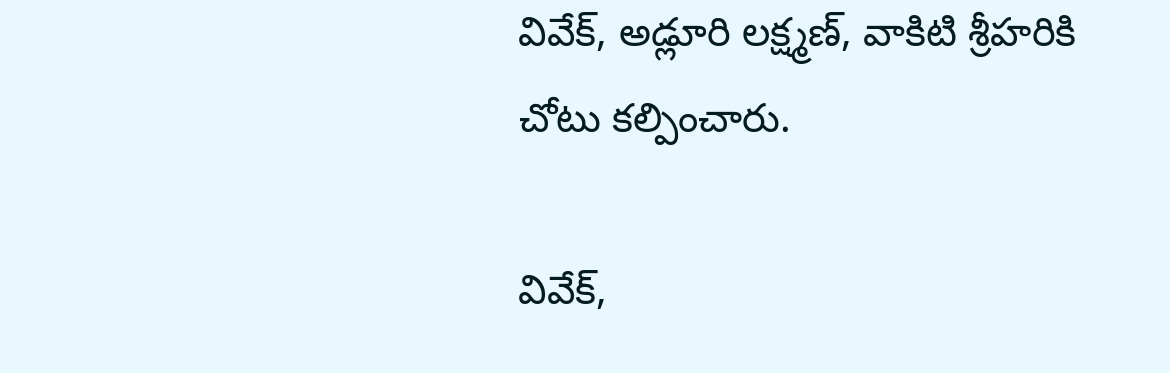వివేక్‌, అడ్లూరి లక్ష్మణ్, వాకిటి శ్రీహరికి చోటు కల్పించారు.

వివేక్‌,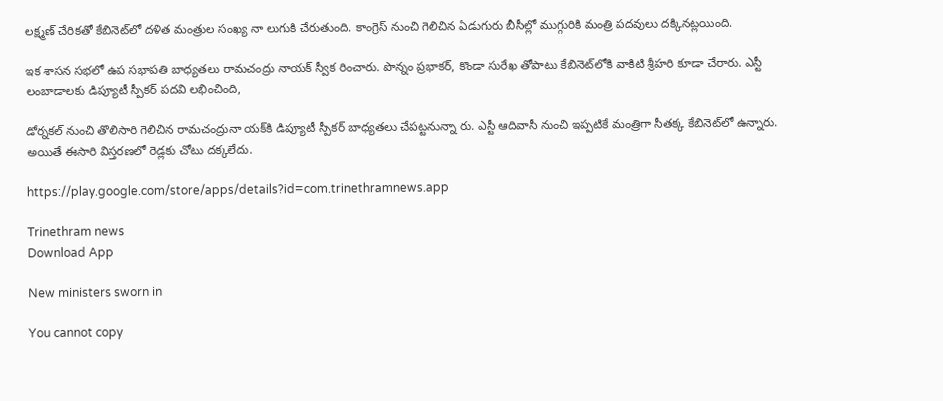లక్ష్మణ్‌ చేరికతో కేబినెట్‌లో దళిత మంత్రుల సంఖ్య నా లుగుకి చేరుతుంది. కాంగ్రెస్ నుంచి గెలిచిన ఏడుగురు బీసీల్లో ముగ్గురికి మంత్రి పదవులు దక్కినట్లయింది.

ఇక శాసన సభలో ఉప సభాపతి బాధ్యతలు రామచంద్రు నాయక్ స్వీక రించారు. పొన్నం ప్రభాకర్‌, కొండా సురేఖ తోపాటు కేబినెట్‌లోకి వాకిటి శ్రీహరి కూడా చేరారు. ఎస్టీ లంబాడాలకు డిప్యూటీ స్పీకర్‌ పదవి లభించింది,

డోర్నకల్‌ నుంచి తొలిసారి గెలిచిన రామచంద్రునా యక్‌కి డిప్యూటీ స్పీకర్‌ బాధ్యతలు చేపట్టనున్నా రు. ఎస్టీ ఆదివాసీ నుంచి ఇప్పటికే మంత్రిగా సీతక్క కేబినెట్‌లో ఉన్నారు. అయితే ఈసారి విస్తరణలో రెడ్లకు చోటు దక్కలేదు.

https://play.google.com/store/apps/details?id=com.trinethramnews.app

Trinethram news
Download App

New ministers sworn in

You cannot copy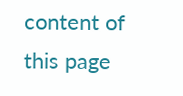content of this page